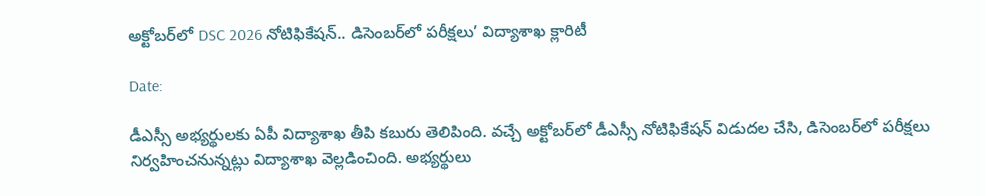అక్టోబర్‌లో DSC 2026 నోటిఫికేషన్.. డిసెంబర్‌లో పరీక్షలు’ విద్యాశాఖ క్లారిటీ

Date:

డీఎస్సీ అభ్యర్థులకు ఏపీ విద్యాశాఖ తీపి కబురు తెలిపింది. వచ్చే అక్టోబర్‌లో డీఎస్సీ నోటిఫికేషన్ విడుదల చేసి, డిసెంబర్‌లో పరీక్షలు నిర్వహించనున్నట్లు విద్యాశాఖ వెల్లడించింది. అభ్యర్థులు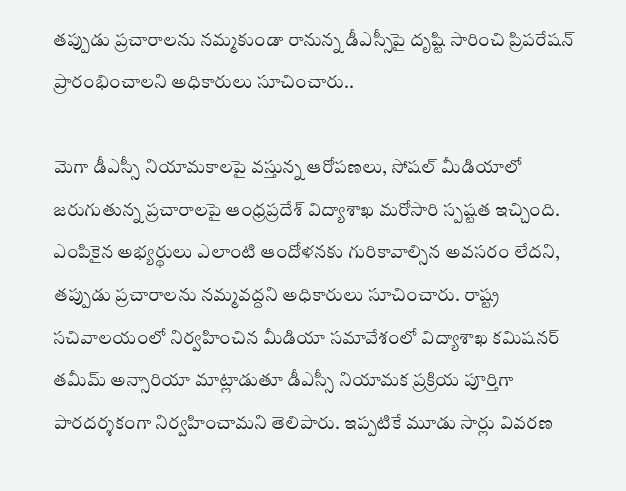తప్పుడు ప్రచారాలను నమ్మకుండా రానున్న డీఎస్సీపై దృష్టి సారించి ప్రిపరేషన్ ప్రారంభించాలని అధికారులు సూచించారు..

మెగా డీఎస్సీ నియామకాలపై వస్తున్న ఆరోపణలు, సోషల్ మీడియాలో జరుగుతున్న ప్రచారాలపై ఆంధ్రప్రదేశ్ విద్యాశాఖ మరోసారి స్పష్టత ఇచ్చింది. ఎంపికైన అభ్యర్థులు ఎలాంటి ఆందోళనకు గురికావాల్సిన అవసరం లేదని, తప్పుడు ప్రచారాలను నమ్మవద్దని అధికారులు సూచించారు. రాష్ట్ర సచివాలయంలో నిర్వహించిన మీడియా సమావేశంలో విద్యాశాఖ కమిషనర్ తమీమ్ అన్సారియా మాట్లాడుతూ డీఎస్సీ నియామక ప్రక్రియ పూర్తిగా పారదర్శకంగా నిర్వహించామని తెలిపారు. ఇప్పటికే మూడు సార్లు వివరణ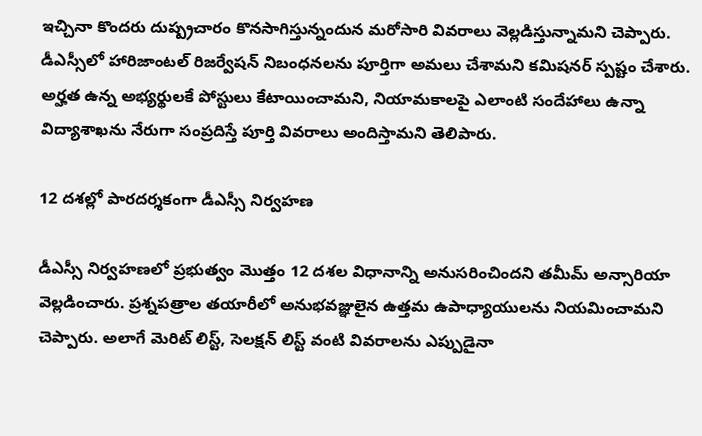ఇచ్చినా కొందరు దుష్ప్రచారం కొనసాగిస్తున్నందున మరోసారి వివరాలు వెల్లడిస్తున్నామని చెప్పారు. డీఎస్సీలో హారిజాంటల్ రిజర్వేషన్ నిబంధనలను పూర్తిగా అమలు చేశామని కమిషనర్ స్పష్టం చేశారు. అర్హత ఉన్న అభ్యర్థులకే పోస్టులు కేటాయించామని, నియామకాలపై ఎలాంటి సందేహాలు ఉన్నా విద్యాశాఖను నేరుగా సంప్రదిస్తే పూర్తి వివరాలు అందిస్తామని తెలిపారు.

12 దశల్లో పారదర్శకంగా డీఎస్సీ నిర్వహణ

డీఎస్సీ నిర్వహణలో ప్రభుత్వం మొత్తం 12 దశల విధానాన్ని అనుసరించిందని తమీమ్ అన్సారియా వెల్లడించారు. ప్రశ్నపత్రాల తయారీలో అనుభవజ్ఞులైన ఉత్తమ ఉపాధ్యాయులను నియమించామని చెప్పారు. అలాగే మెరిట్ లిస్ట్, సెలక్షన్ లిస్ట్ వంటి వివరాలను ఎప్పుడైనా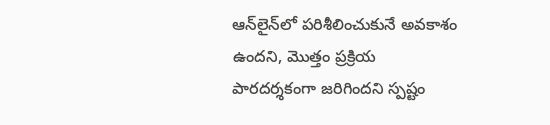ఆన్‌లైన్‌లో పరిశీలించుకునే అవకాశం ఉందని, మొత్తం ప్రక్రియ పారదర్శకంగా జరిగిందని స్పష్టం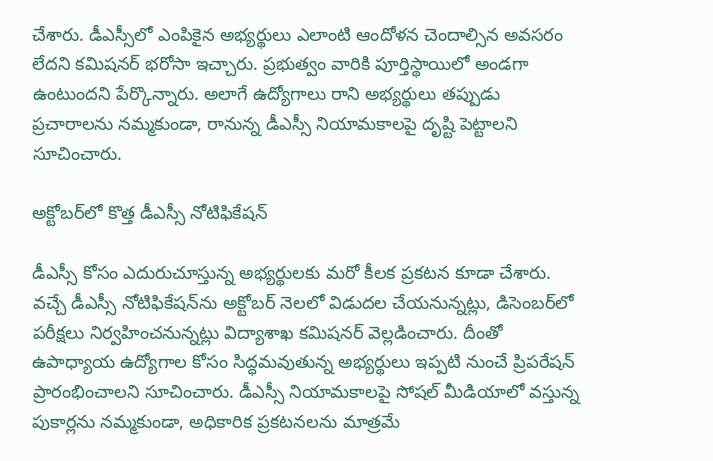చేశారు. డీఎస్సీలో ఎంపికైన అభ్యర్థులు ఎలాంటి ఆందోళన చెందాల్సిన అవసరం లేదని కమిషనర్ భరోసా ఇచ్చారు. ప్రభుత్వం వారికి పూర్తిస్థాయిలో అండగా ఉంటుందని పేర్కొన్నారు. అలాగే ఉద్యోగాలు రాని అభ్యర్థులు తప్పుడు ప్రచారాలను నమ్మకుండా, రానున్న డీఎస్సీ నియామకాలపై దృష్టి పెట్టాలని సూచించారు.

అక్టోబర్‌లో కొత్త డీఎస్సీ నోటిఫికేషన్

డీఎస్సీ కోసం ఎదురుచూస్తున్న అభ్యర్థులకు మరో కీలక ప్రకటన కూడా చేశారు. వచ్చే డీఎస్సీ నోటిఫికేషన్‌ను అక్టోబర్ నెలలో విడుదల చేయనున్నట్లు, డిసెంబర్‌లో పరీక్షలు నిర్వహించనున్నట్లు విద్యాశాఖ కమిషనర్ వెల్లడించారు. దీంతో ఉపాధ్యాయ ఉద్యోగాల కోసం సిద్ధమవుతున్న అభ్యర్థులు ఇప్పటి నుంచే ప్రిపరేషన్ ప్రారంభించాలని సూచించారు. డీఎస్సీ నియామకాలపై సోషల్ మీడియాలో వస్తున్న పుకార్లను నమ్మకుండా, అధికారిక ప్రకటనలను మాత్రమే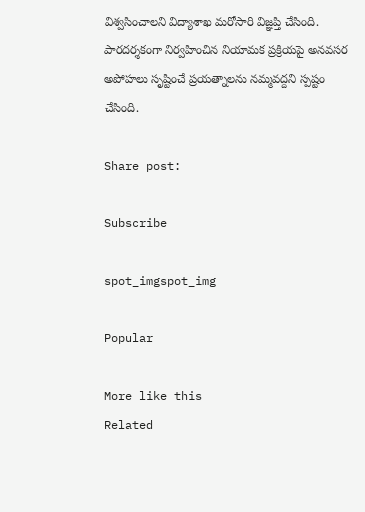విశ్వసించాలని విద్యాశాఖ మరోసారి విజ్ఞప్తి చేసింది. పారదర్శకంగా నిర్వహించిన నియామక ప్రక్రియపై అనవసర అపోహలు సృష్టించే ప్రయత్నాలను నమ్మవద్దని స్పష్టం చేసింది.

Share post:

Subscribe

spot_imgspot_img

Popular

More like this
Related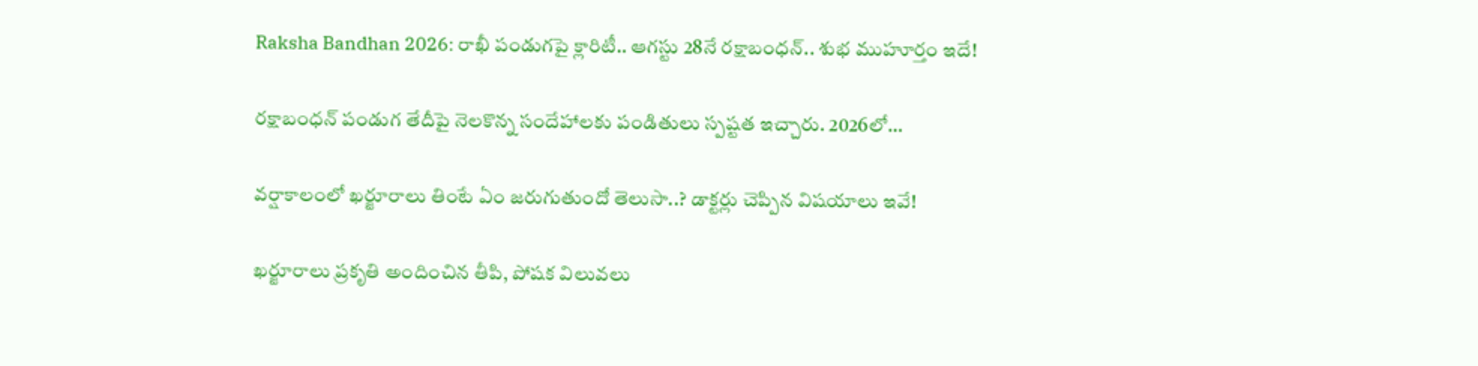Raksha Bandhan 2026: రాఖీ పండుగపై క్లారిటీ.. ఆగస్టు 28నే రక్షాబంధన్‌.. శుభ ముహూర్తం ఇదే!

రక్షాబంధన్‌ పండుగ తేదీపై నెలకొన్న సందేహాలకు పండితులు స్పష్టత ఇచ్చారు. 2026లో...

వర్షాకాలంలో ఖర్జూరాలు తింటే ఏం జరుగుతుందో తెలుసా..? డాక్టర్లు చెప్పిన విషయాలు ఇవే!

ఖర్జూరాలు ప్రకృతి అందించిన తీపి, పోషక విలువలు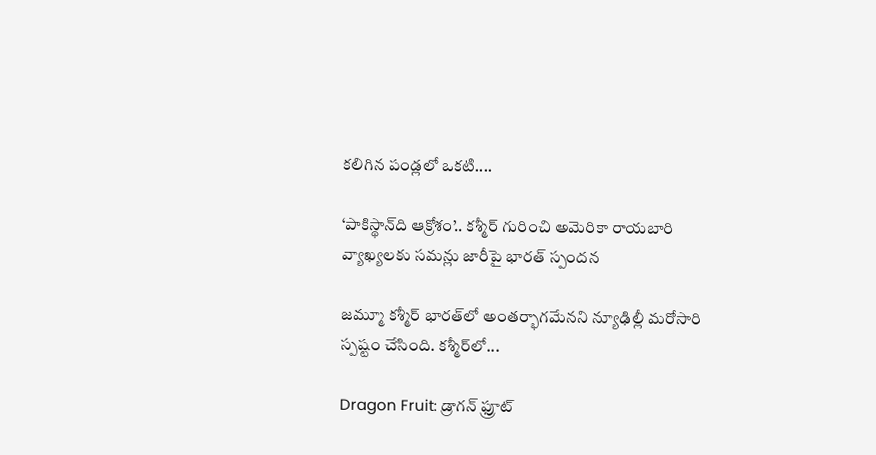కలిగిన పండ్లలో ఒకటి....

‘పాకిస్థాన్‌ది ఆక్రోశం’.. కశ్మీర్‌ గురించి అమెరికా రాయబారి వ్యాఖ్యలకు సమన్లు జారీపై భారత్ స్పందన

జమ్మూ కశ్మీర్‌ భారత్‌లో అంతర్భాగమేనని న్యూఢిల్లీ మరోసారి స్పష్టం చేసింది. కశ్మీర్‌లో...

Dragon Fruit: డ్రాగన్ ఫ్రూట్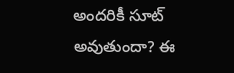అందరికీ సూట్ అవుతుందా? ఈ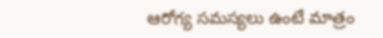ఆరోగ్య సమస్యలు ఉంటే మాత్రం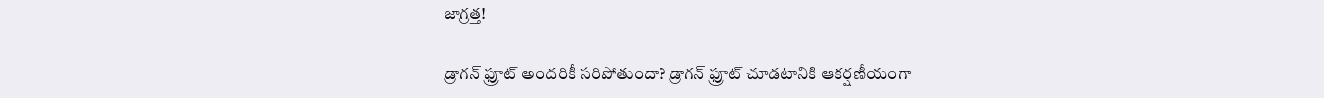జాగ్రత్త!

డ్రాగన్ ఫ్రూట్ అందరికీ సరిపోతుందా? డ్రాగన్ ఫ్రూట్‌ చూడటానికి ఆకర్షణీయంగా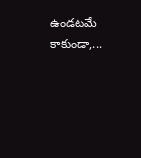ఉండటమే కాకుండా,...